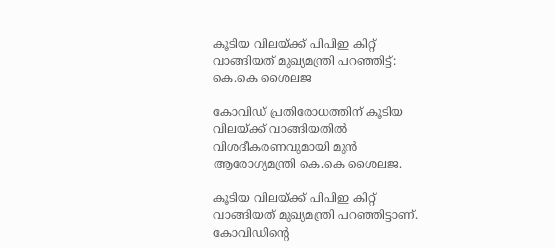കൂടിയ വിലയ്ക്ക് പിപിഇ കിറ്റ് വാങ്ങിയത് മുഖ്യമന്ത്രി പറഞ്ഞിട്ട്: കെ.കെ ശൈലജ

കോവിഡ് പ്രതിരോധത്തിന് കൂടിയ വിലയ്ക്ക് വാങ്ങിയതില്‍ വിശദീകരണവുമായി മുന്‍ ആരോഗ്യമന്ത്രി കെ.കെ ശൈലജ.

കൂടിയ വിലയ്ക്ക് പിപിഇ കിറ്റ് വാങ്ങിയത് മുഖ്യമന്ത്രി പറഞ്ഞിട്ടാണ്. കോവിഡിന്റെ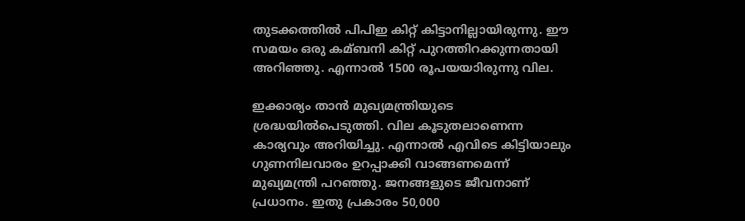തുടക്കത്തില്‍ പിപിഇ കിറ്റ് കിട്ടാനില്ലായിരുന്നു. ഈ സമയം ഒരു കമ്ബനി കിറ്റ് പുറത്തിറക്കുന്നതായി അറിഞ്ഞു. എന്നാല്‍ 1500 രൂപയയാിരുന്നു വില.

ഇക്കാര്യം താന്‍ മുഖ്യമന്ത്രിയുടെ ശ്രദ്ധയില്‍പെടുത്തി. വില കൂടുതലാണെന്ന കാര്യവും അറിയിച്ചു. എന്നാല്‍ എവിടെ കിട്ടിയാലും ഗുണനിലവാരം ഉറപ്പാക്കി വാങ്ങണമെന്ന് മുഖ്യമന്ത്രി പറഞ്ഞു. ജനങ്ങളുടെ ജീവനാണ് പ്രധാനം. ഇതു പ്രകാരം 50,000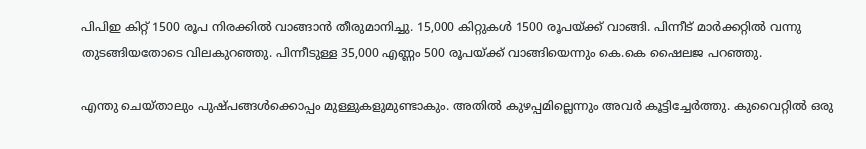പിപിഇ കിറ്റ് 1500 രൂപ നിരക്കില്‍ വാങ്ങാന്‍ തീരുമാനിച്ചു. 15,000 കിറ്റുകള്‍ 1500 രൂപയ്ക്ക് വാങ്ങി. പിന്നീട് മാര്‍ക്കറ്റില്‍ വന്നു തുടങ്ങിയതോടെ വിലകുറഞ്ഞു. പിന്നീടുള്ള 35,000 എണ്ണം 500 രൂപയ്ക്ക് വാങ്ങിയെന്നും കെ.കെ ഷൈലജ പറഞ്ഞു.

എന്തു ചെയ്താലും പുഷ്പങ്ങള്‍ക്കൊപ്പം മുള്ളുകളുമുണ്ടാകും. അതില്‍ കുഴപ്പമില്ലെന്നും അവര്‍ കൂട്ടിച്ചേര്‍ത്തു. കുവൈറ്റില്‍ ഒരു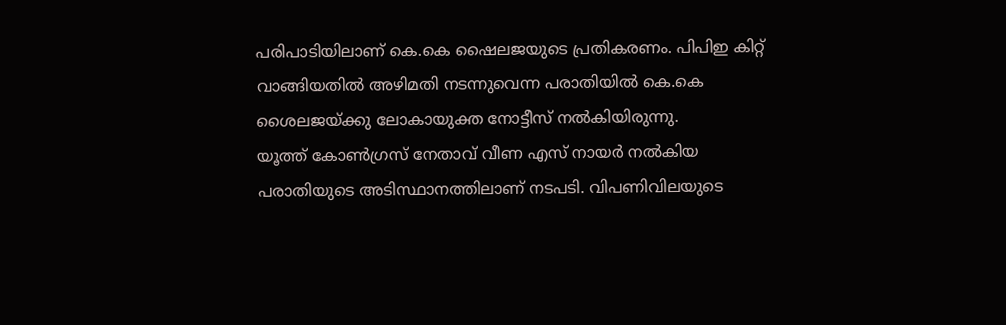പരിപാടിയിലാണ് കെ.കെ ഷൈലജയുടെ പ്രതികരണം. പിപിഇ കിറ്റ് വാങ്ങിയതില്‍ അഴിമതി നടന്നുവെന്ന പരാതിയില്‍ കെ.കെ ശൈലജയ്ക്കു ലോകായുക്ത നോട്ടീസ് നല്‍കിയിരുന്നു.
യൂത്ത് കോണ്‍ഗ്രസ് നേതാവ് വീണ എസ് നായര്‍ നല്‍കിയ പരാതിയുടെ അടിസ്ഥാനത്തിലാണ് നടപടി. വിപണിവിലയുടെ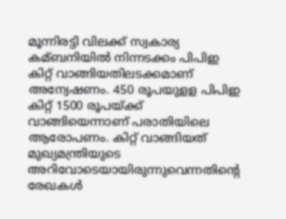മൂന്നിരട്ടി വിലക്ക് സ്വകാര്യ കമ്ബനിയില്‍ നിന്നടക്കം പിപിഇ കിറ്റ് വാങ്ങിയതിലടക്കമാണ് അന്വേഷണം. 450 രൂപയുളള പിപിഇ കിറ്റ് 1500 രൂപയ്ക്ക് വാങ്ങിയെന്നാണ് പരാതിയിലെ ആരോപണം. കിറ്റ് വാങ്ങിയത് മുഖ്യമന്ത്രിയുടെ അറിവോടെയായിരുന്നുവെന്നതിന്റെ രേഖകള്‍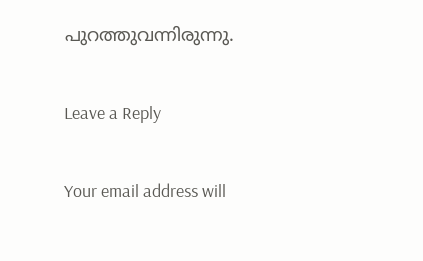പുറത്തുവന്നിരുന്നു.

Leave a Reply

Your email address will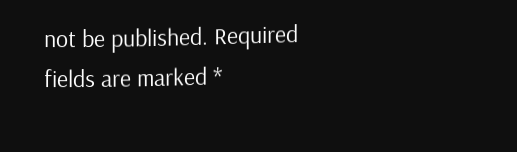not be published. Required fields are marked *